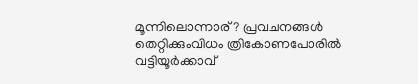മൂന്നിലൊന്നാര്? പ്രവചനങ്ങൾ തെറ്റിക്കുംവിധം ത്രികോണപോരിൽ വട്ടിയൂർക്കാവ്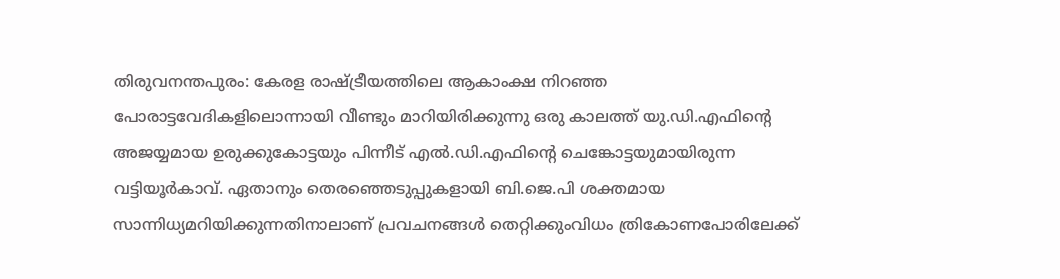തിരുവനന്തപുരം: കേരള രാഷ്ട്രീയത്തിലെ ആകാംക്ഷ നിറഞ്ഞ പോരാട്ടവേദികളിലൊന്നായി വീണ്ടും മാറിയിരിക്കുന്നു ഒരു കാലത്ത് യു.ഡി.എഫിന്റെ അജയ്യമായ ഉരുക്കുകോട്ടയും പിന്നീട് എൽ.ഡി.എഫിന്റെ ചെങ്കോട്ടയുമായിരുന്ന വട്ടിയൂർകാവ്. ഏതാനും തെരഞ്ഞെടുപ്പുകളായി ബി.ജെ.പി ശക്തമായ സാന്നിധ്യമറിയിക്കുന്നതിനാലാണ് പ്രവചനങ്ങൾ തെറ്റിക്കുംവിധം ത്രികോണപോരിലേക്ക്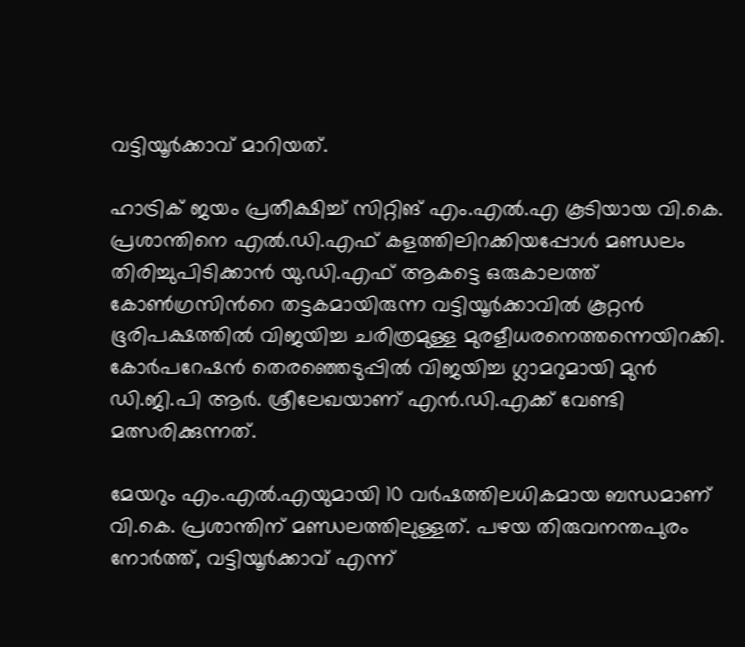വട്ടിയൂർക്കാവ് മാറിയത്.

ഹാട്രിക് ജയം പ്രതീക്ഷിച്ച് സിറ്റിങ് എം.എൽ.എ കൂടിയായ വി.കെ. പ്രശാന്തിനെ എൽ.ഡി.എഫ് കളത്തിലിറക്കിയപ്പോൾ മണ്ഡലം തിരിച്ചുപിടിക്കാൻ യു.ഡി.എഫ് ആകട്ടെ ഒരുകാലത്ത് കോൺഗ്രസിന്‍റെ തട്ടകമായിരുന്ന വട്ടിയൂർക്കാവിൽ കൂറ്റൻ ഭൂരിപക്ഷത്തിൽ വിജയിച്ച ചരിത്രമുള്ള മുരളീധരനെത്തന്നെയിറക്കി. കോർപറേഷൻ തെരഞ്ഞെടുപ്പിൽ വിജയിച്ച ഗ്ലാമറുമായി മുൻ ഡി.ജി.പി ആർ. ശ്രീലേഖയാണ് എൻ.ഡി.എക്ക് വേണ്ടി മത്സരിക്കുന്നത്.

മേയറും എം.എൽ.എയുമായി 10 വര്‍ഷത്തിലധികമായ ബന്ധമാണ് വി.കെ. പ്രശാന്തിന് മണ്ഡലത്തിലുള്ളത്. പഴയ തിരുവനന്തപുരം നോര്‍ത്ത്, വട്ടിയൂര്‍ക്കാവ് എന്ന്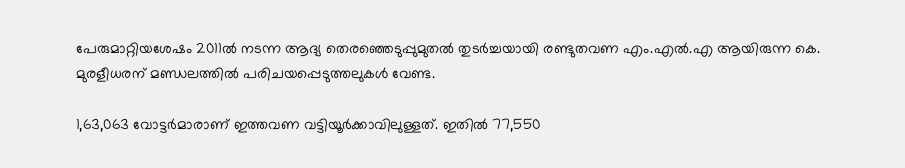പേരുമാറ്റിയശേഷം 2011ല്‍ നടന്ന ആദ്യ തെരഞ്ഞെടുപ്പുമുതല്‍ തുടര്‍ച്ചയായി രണ്ടുതവണ എം.എല്‍.എ ആയിരുന്ന കെ. മുരളീധരന് മണ്ഡലത്തില്‍ പരിചയപ്പെടുത്തലുകള്‍ വേണ്ട.

1,63,063 വോട്ടര്‍മാരാണ് ഇത്തവണ വട്ടിയൂര്‍ക്കാവിലുള്ളത്. ഇതില്‍ 77,550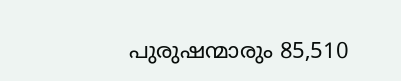പുരുഷന്മാരും 85,510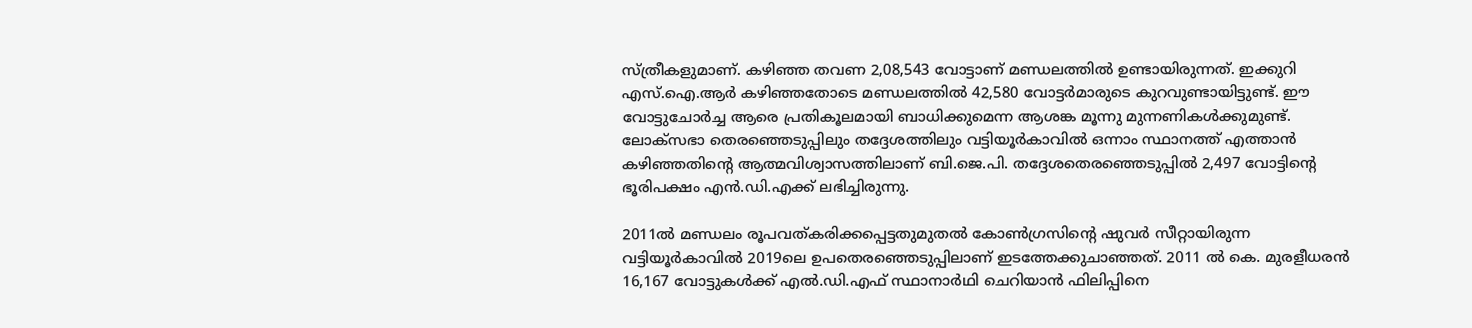സ്ത്രീകളുമാണ്. കഴിഞ്ഞ തവണ 2,08,543 വോട്ടാണ് മണ്ഡലത്തില്‍ ഉണ്ടായിരുന്നത്. ഇക്കുറി എസ്.ഐ.ആര്‍ കഴിഞ്ഞതോടെ മണ്ഡലത്തില്‍ 42,580 വോട്ടര്‍മാരുടെ കുറവുണ്ടായിട്ടുണ്ട്. ഈ വോട്ടുചോര്‍ച്ച ആരെ പ്രതികൂലമായി ബാധിക്കുമെന്ന ആശങ്ക മൂന്നു മുന്നണികള്‍ക്കുമുണ്ട്. ലോക്സഭാ തെരഞ്ഞെടുപ്പിലും തദ്ദേശത്തിലും വട്ടിയൂര്‍കാവില്‍ ഒന്നാം സ്ഥാനത്ത് എത്താന്‍ കഴിഞ്ഞതിന്റെ ആത്മവിശ്വാസത്തിലാണ് ബി.ജെ.പി. തദ്ദേശതെരഞ്ഞെടുപ്പില്‍ 2,497 വോട്ടിന്റെ ഭൂരിപക്ഷം എൻ.ഡി.എക്ക് ലഭിച്ചിരുന്നു.

2011ല്‍ മണ്ഡലം രൂപവത്കരിക്കപ്പെട്ടതുമുതല്‍ കോണ്‍ഗ്രസിന്റെ ഷുവര്‍ സീറ്റായിരുന്ന വട്ടിയൂര്‍കാവിൽ 2019ലെ ഉപതെരഞ്ഞെടുപ്പിലാണ് ഇടത്തേക്കുചാഞ്ഞത്. 2011 ല്‍ കെ. മുരളീധരന്‍ 16,167 വോട്ടുകള്‍ക്ക് എൽ.ഡി.എഫ് സ്ഥാനാര്‍ഥി ചെറിയാന്‍ ഫിലിപ്പിനെ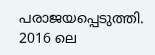പരാജയപ്പെടുത്തി. 2016 ലെ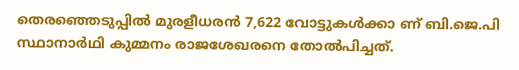തെരഞ്ഞെടുപ്പില്‍ മുരളീധരന്‍ 7,622 വോട്ടുകള്‍ക്കാ ണ് ബി.ജെ.പി സ്ഥാനാര്‍ഥി കുമ്മനം രാജശേഖരനെ തോല്‍പിച്ചത്.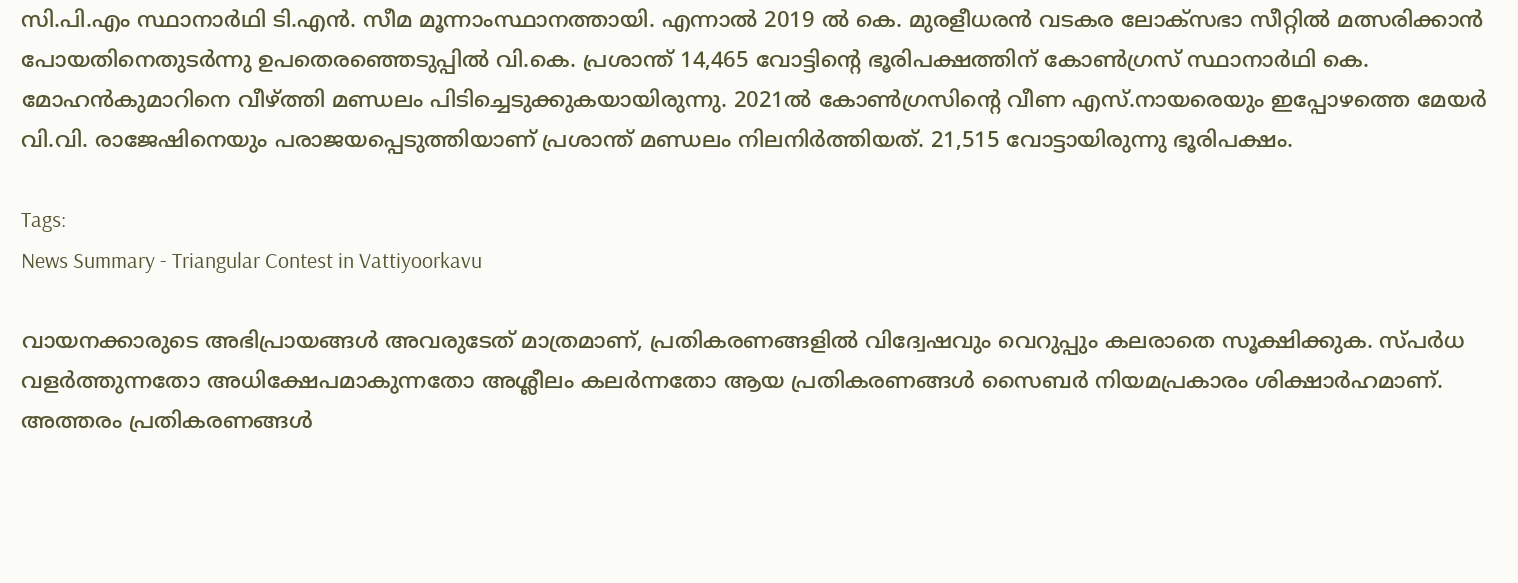സി.പി.എം സ്ഥാനാര്‍ഥി ടി.എന്‍. സീമ മൂന്നാംസ്ഥാനത്തായി. എന്നാല്‍ 2019 ല്‍ കെ. മുരളീധരന്‍ വടകര ലോക്‌സഭാ സീറ്റില്‍ മത്സരിക്കാന്‍ പോയതിനെതുടര്‍ന്നു ഉപതെരഞ്ഞെടുപ്പില്‍ വി.കെ. പ്രശാന്ത് 14,465 വോട്ടിന്റെ ഭൂരിപക്ഷത്തിന് കോണ്‍ഗ്രസ് സ്ഥാനാര്‍ഥി കെ. മോഹന്‍കുമാറിനെ വീഴ്ത്തി മണ്ഡലം പിടിച്ചെടുക്കുകയായിരുന്നു. 2021ല്‍ കോണ്‍ഗ്രസിന്റെ വീണ എസ്.നായരെയും ഇപ്പോഴത്തെ മേയര്‍ വി.വി. രാജേഷിനെയും പരാജയപ്പെടുത്തിയാണ് പ്രശാന്ത് മണ്ഡലം നിലനിര്‍ത്തിയത്. 21,515 വോട്ടായിരുന്നു ഭൂരിപക്ഷം.

Tags:
News Summary - Triangular Contest in Vattiyoorkavu

വായനക്കാരുടെ അഭിപ്രായങ്ങള്‍ അവരുടേത് മാത്രമാണ്, പ്രതികരണങ്ങളിൽ വിദ്വേഷവും വെറുപ്പും കലരാതെ സൂക്ഷിക്കുക. സ്പർധ വളർത്തുന്നതോ അധിക്ഷേപമാകുന്നതോ അശ്ലീലം കലർന്നതോ ആയ പ്രതികരണങ്ങൾ സൈബർ നിയമപ്രകാരം ശിക്ഷാർഹമാണ്. അത്തരം പ്രതികരണങ്ങൾ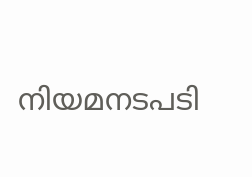നിയമനടപടി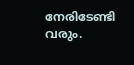നേരിടേണ്ടി വരും.